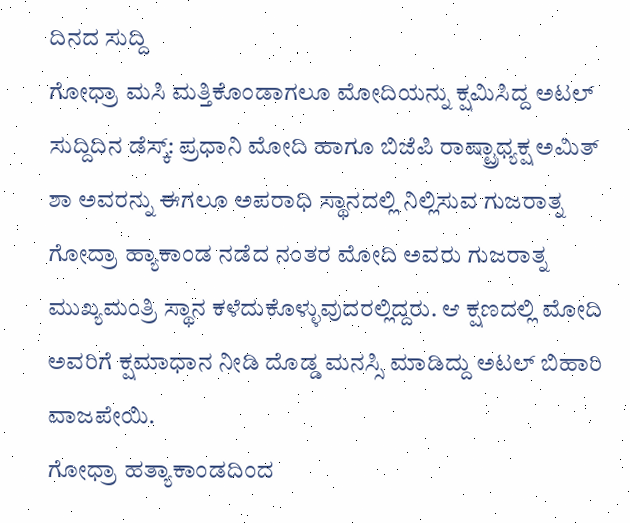ದಿನದ ಸುದ್ದಿ
ಗೋಧ್ರಾ ಮಸಿ ಮತ್ತಿಕೊಂಡಾಗಲೂ ಮೋದಿಯನ್ನು ಕ್ಷಮಿಸಿದ್ದ ಅಟಲ್
ಸುದ್ದಿದಿನ ಡೆಸ್ಕ್: ಪ್ರಧಾನಿ ಮೋದಿ ಹಾಗೂ ಬಿಜೆಪಿ ರಾಷ್ಟ್ರಾಧ್ಯಕ್ಷ ಅಮಿತ್ ಶಾ ಅವರನ್ನು ಈಗಲೂ ಅಪರಾಧಿ ಸ್ಥಾನದಲ್ಲಿ ನಿಲ್ಲಿಸುವ ಗುಜರಾತ್ನ ಗೋದ್ರಾ ಹ್ಯಾಕಾಂಡ ನಡೆದ ನಂತರ ಮೋದಿ ಅವರು ಗುಜರಾತ್ನ ಮುಖ್ಯಮಂತ್ರಿ ಸ್ಥಾನ ಕಳೆದುಕೊಳ್ಳುವುದರಲ್ಲಿದ್ದರು. ಆ ಕ್ಷಣದಲ್ಲಿ ಮೋದಿ ಅವರಿಗೆ ಕ್ಷಮಾಧಾನ ನೀಡಿ ದೊಡ್ಡ ಮನಸ್ಸಿ ಮಾಡಿದ್ದು ಅಟಲ್ ಬಿಹಾರಿ ವಾಜಪೇಯಿ.
ಗೋಧ್ರಾ ಹತ್ಯಾಕಾಂಡದಿಂದ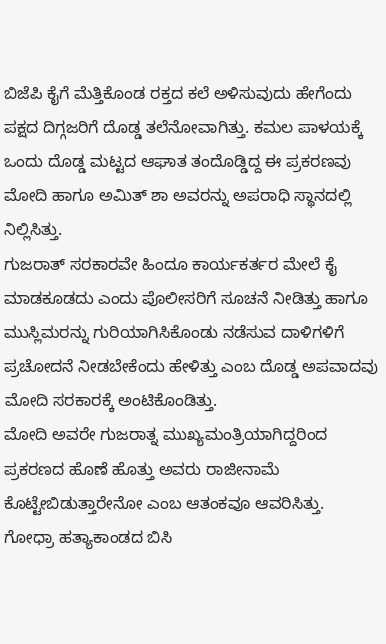ಬಿಜೆಪಿ ಕೈಗೆ ಮೆತ್ತಿಕೊಂಡ ರಕ್ತದ ಕಲೆ ಅಳಿಸುವುದು ಹೇಗೆಂದು ಪಕ್ಷದ ದಿಗ್ಗಜರಿಗೆ ದೊಡ್ಡ ತಲೆನೋವಾಗಿತ್ತು. ಕಮಲ ಪಾಳಯಕ್ಕೆ ಒಂದು ದೊಡ್ಡ ಮಟ್ಟದ ಆಘಾತ ತಂದೊಡ್ಡಿದ್ದ ಈ ಪ್ರಕರಣವು ಮೋದಿ ಹಾಗೂ ಅಮಿತ್ ಶಾ ಅವರನ್ನು ಅಪರಾಧಿ ಸ್ಥಾನದಲ್ಲಿ ನಿಲ್ಲಿಸಿತ್ತು.
ಗುಜರಾತ್ ಸರಕಾರವೇ ಹಿಂದೂ ಕಾರ್ಯಕರ್ತರ ಮೇಲೆ ಕೈ ಮಾಡಕೂಡದು ಎಂದು ಪೊಲೀಸರಿಗೆ ಸೂಚನೆ ನೀಡಿತ್ತು ಹಾಗೂ ಮುಸ್ಲಿಮರನ್ನು ಗುರಿಯಾಗಿಸಿಕೊಂಡು ನಡೆಸುವ ದಾಳಿಗಳಿಗೆ ಪ್ರಚೋದನೆ ನೀಡಬೇಕೆಂದು ಹೇಳಿತ್ತು ಎಂಬ ದೊಡ್ಡ ಅಪವಾದವು ಮೋದಿ ಸರಕಾರಕ್ಕೆ ಅಂಟಿಕೊಂಡಿತ್ತು.
ಮೋದಿ ಅವರೇ ಗುಜರಾತ್ನ ಮುಖ್ಯಮಂತ್ರಿಯಾಗಿದ್ದರಿಂದ ಪ್ರಕರಣದ ಹೊಣೆ ಹೊತ್ತು ಅವರು ರಾಜೀನಾಮೆ ಕೊಟ್ಟೇಬಿಡುತ್ತಾರೇನೋ ಎಂಬ ಆತಂಕವೂ ಆವರಿಸಿತ್ತು. ಗೋಧ್ರಾ ಹತ್ಯಾಕಾಂಡದ ಬಿಸಿ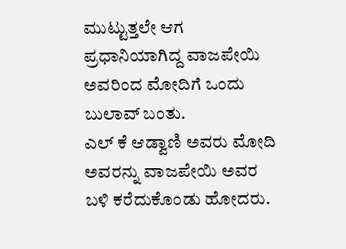ಮುಟ್ಟುತ್ತಲೇ ಆಗ ಪ್ರಧಾನಿಯಾಗಿದ್ದ ವಾಜಪೇಯಿ ಅವರಿಂದ ಮೋದಿಗೆ ಒಂದು ಬುಲಾವ್ ಬಂತು.
ಎಲ್ ಕೆ ಆಡ್ವಾಣಿ ಅವರು ಮೋದಿ ಅವರನ್ನು ವಾಜಪೇಯಿ ಅವರ ಬಳಿ ಕರೆದುಕೊಂಡು ಹೋದರು.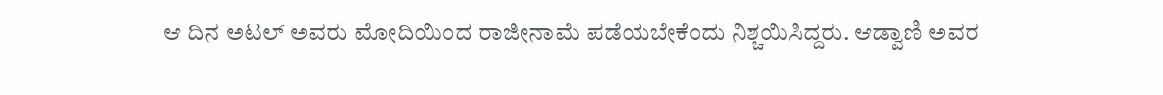ಆ ದಿನ ಅಟಲ್ ಅವರು ಮೋದಿಯಿಂದ ರಾಜೀನಾಮೆ ಪಡೆಯಬೇಕೆಂದು ನಿಶ್ಚಯಿಸಿದ್ದರು. ಆಡ್ವಾಣಿ ಅವರ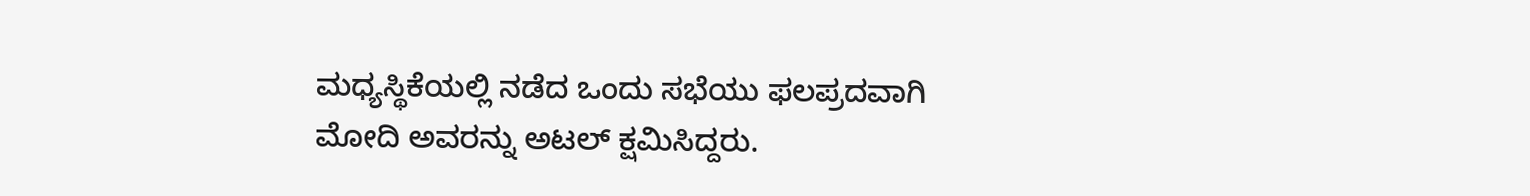ಮಧ್ಯಸ್ಥಿಕೆಯಲ್ಲಿ ನಡೆದ ಒಂದು ಸಭೆಯು ಫಲಪ್ರದವಾಗಿ ಮೋದಿ ಅವರನ್ನು ಅಟಲ್ ಕ್ಷಮಿಸಿದ್ದರು.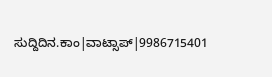ಸುದ್ದಿದಿನ.ಕಾಂ|ವಾಟ್ಸಾಪ್|9986715401